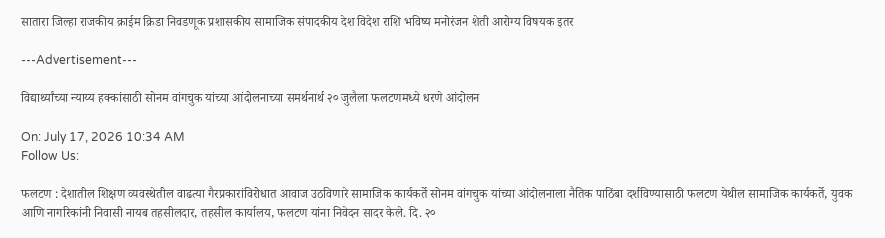सातारा जिल्हा राजकीय क्राईम क्रिडा निवडणूक प्रशासकीय सामाजिक संपादकीय देश विदेश राशि भविष्य मनोरंजन शेती आरोग्य विषयक इतर

---Advertisement---

विद्यार्थ्यांच्या न्याय्य हक्कांसाठी सोनम वांगचुक यांच्या आंदोलनाच्या समर्थनार्थ २० जुलैला फलटणमध्ये धरणे आंदोलन

On: July 17, 2026 10:34 AM
Follow Us:

फलटण : देशातील शिक्षण व्यवस्थेतील वाढत्या गैरप्रकारांविरोधात आवाज उठविणारे सामाजिक कार्यकर्ते सोनम वांगचुक यांच्या आंदोलनाला नैतिक पाठिंबा दर्शविण्यासाठी फलटण येथील सामाजिक कार्यकर्ते, युवक आणि नागरिकांनी निवासी नायब तहसीलदार, तहसील कार्यालय, फलटण यांना निवेदन सादर केले. दि. २०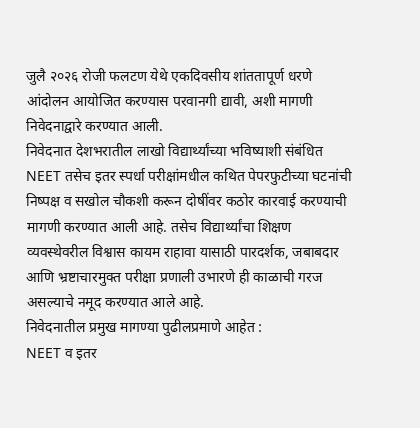जुलै २०२६ रोजी फलटण येथे एकदिवसीय शांततापूर्ण धरणे आंदोलन आयोजित करण्यास परवानगी द्यावी, अशी मागणी निवेदनाद्वारे करण्यात आली.
निवेदनात देशभरातील लाखो विद्यार्थ्यांच्या भविष्याशी संबंधित NEET तसेच इतर स्पर्धा परीक्षांमधील कथित पेपरफुटीच्या घटनांची निष्पक्ष व सखोल चौकशी करून दोषींवर कठोर कारवाई करण्याची मागणी करण्यात आली आहे. तसेच विद्यार्थ्यांचा शिक्षण व्यवस्थेवरील विश्वास कायम राहावा यासाठी पारदर्शक, जबाबदार आणि भ्रष्टाचारमुक्त परीक्षा प्रणाली उभारणे ही काळाची गरज असल्याचे नमूद करण्यात आले आहे.
निवेदनातील प्रमुख मागण्या पुढीलप्रमाणे आहेत :
NEET व इतर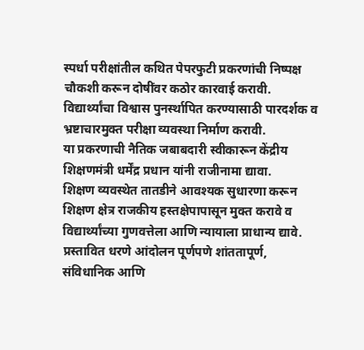स्पर्धा परीक्षांतील कथित पेपरफुटी प्रकरणांची निष्पक्ष चौकशी करून दोषींवर कठोर कारवाई करावी.
विद्यार्थ्यांचा विश्वास पुनर्स्थापित करण्यासाठी पारदर्शक व भ्रष्टाचारमुक्त परीक्षा व्यवस्था निर्माण करावी.
या प्रकरणाची नैतिक जबाबदारी स्वीकारून केंद्रीय शिक्षणमंत्री धर्मेंद्र प्रधान यांनी राजीनामा द्यावा.
शिक्षण व्यवस्थेत तातडीने आवश्यक सुधारणा करून शिक्षण क्षेत्र राजकीय हस्तक्षेपापासून मुक्त करावे व विद्यार्थ्यांच्या गुणवत्तेला आणि न्यायाला प्राधान्य द्यावे.
प्रस्तावित धरणे आंदोलन पूर्णपणे शांततापूर्ण, संविधानिक आणि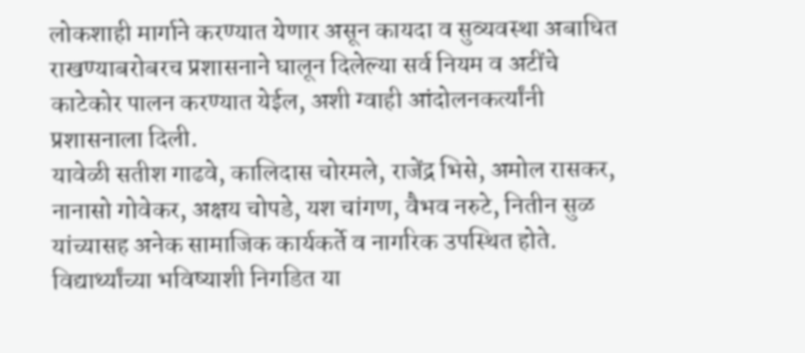लोकशाही मार्गाने करण्यात येणार असून कायदा व सुव्यवस्था अबाधित राखण्याबरोबरच प्रशासनाने घालून दिलेल्या सर्व नियम व अटींचे काटेकोर पालन करण्यात येईल, अशी ग्वाही आंदोलनकर्त्यांनी प्रशासनाला दिली.
यावेळी सतीश गाढवे, कालिदास चोरमले, राजेंद्र भिसे, अमोल रासकर, नानासो गोवेकर, अक्षय चोपडे, यश चांगण, वैभव नरुटे, नितीन सुळ यांच्यासह अनेक सामाजिक कार्यकर्ते व नागरिक उपस्थित होते.
विद्यार्थ्यांच्या भविष्याशी निगडित या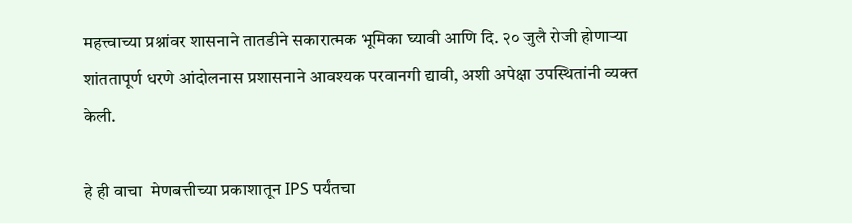महत्त्वाच्या प्रश्नांवर शासनाने तातडीने सकारात्मक भूमिका घ्यावी आणि दि. २० जुलै रोजी होणाऱ्या शांततापूर्ण धरणे आंदोलनास प्रशासनाने आवश्यक परवानगी द्यावी, अशी अपेक्षा उपस्थितांनी व्यक्त केली.

हे ही वाचा  मेणबत्तीच्या प्रकाशातून IPS पर्यंतचा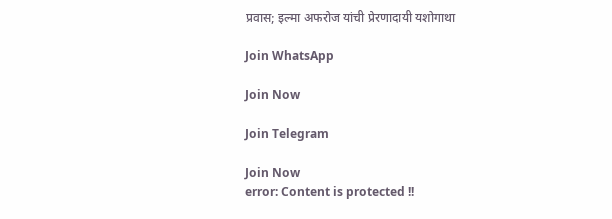प्रवास; इल्मा अफरोज यांची प्रेरणादायी यशोगाथा

Join WhatsApp

Join Now

Join Telegram

Join Now
error: Content is protected !!